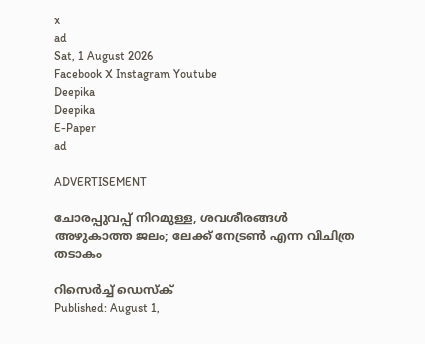x
ad
Sat, 1 August 2026
Facebook X Instagram Youtube
Deepika
Deepika
E-Paper
ad

ADVERTISEMENT

ചോരപ്പുവപ്പ് നിറമുള്ള, ശവശീരങ്ങൾ അഴുകാത്ത ജലം; ലേക്ക് നേട്രൺ എന്ന വിചിത്ര തടാകം

റിസെർച്ച് ഡെസ്ക്
Published: August 1,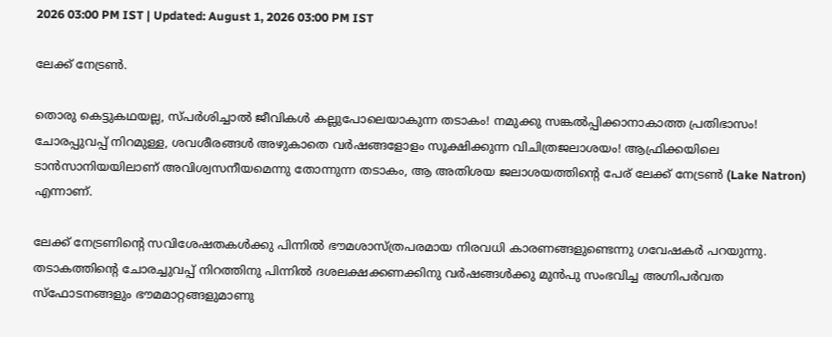2026 03:00 PM IST | Updated: August 1, 2026 03:00 PM IST

ലേക്ക് നേട്രൺ.

തൊരു കെട്ടുകഥയല്ല, സ്പർശിച്ചാൽ ജീവികൾ കല്ലുപോലെയാകുന്ന തടാകം! നമുക്കു സങ്കൽപ്പിക്കാനാകാത്ത പ്രതിഭാസം! ചോരപ്പുവപ്പ് നിറമുള്ള, ശവശീരങ്ങൾ അഴുകാതെ വർഷങ്ങളോളം സൂക്ഷിക്കുന്ന വിചിത്രജലാശയം! ആഫ്രിക്കയിലെ ടാൻസാനിയയിലാണ് അവിശ്വസനീയമെന്നു തോന്നുന്ന തടാകം, ആ അതിശയ ജലാശയത്തിന്‍റെ പേര് ലേക്ക് നേട്രൺ (Lake Natron) എന്നാണ്.

ലേക്ക് നേട്രണിന്‍റെ സവിശേഷതകൾക്കു പിന്നിൽ ഭൗമശാസ്ത്രപരമായ നിരവധി കാരണങ്ങളുണ്ടെന്നു ഗവേഷകർ പറയുന്നു. തടാകത്തിന്‍റെ ചോരച്ചുവപ്പ് നിറത്തിനു പിന്നിൽ ദശലക്ഷക്കണക്കിനു വർഷങ്ങൾക്കു മുൻപു സംഭവിച്ച അഗ്നിപർവത സ്ഫോടനങ്ങളും ഭൗമമാറ്റങ്ങളുമാണു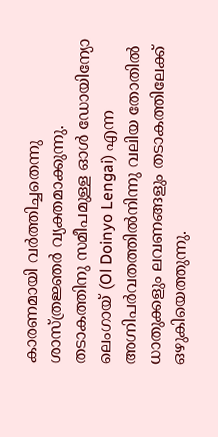കാരണമായി വർത്തിച്ചതെന്നു ശാസ്ത്രജ്ഞർ വ്യക്തമാക്കുന്നു. തടാകത്തിനു സമീപമുള്ള ഓൾ ഡോയിന്യോ ലെംഗായ് (Ol Doinyo Lengai) എന്ന അഗ്നിപർവതത്തിൽനിന്നു വലിയ തോതിൽ ധാതുക്കളും ലവണങ്ങളും തടാകത്തിലേക്ക് ഒഴുകിയെത്തുന്നു.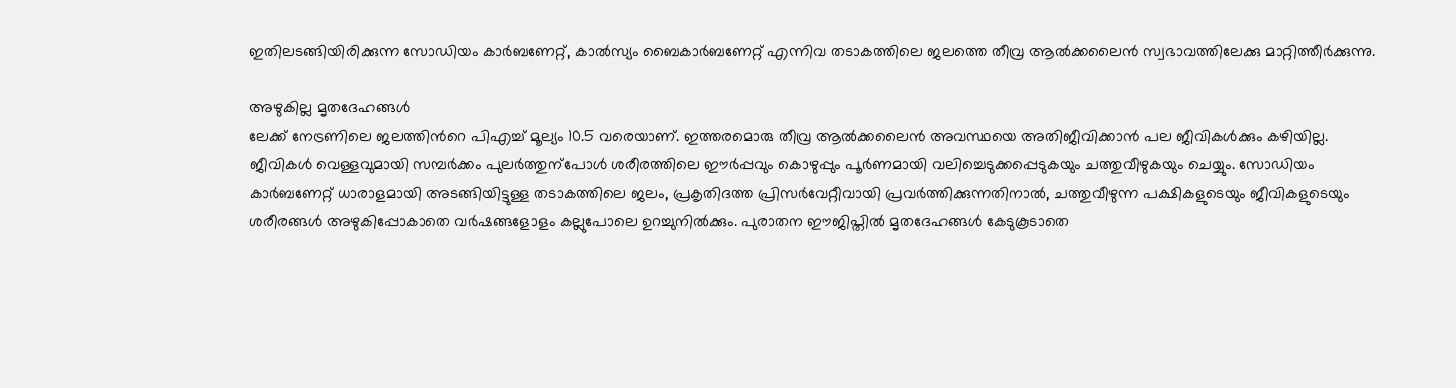ഇതിലടങ്ങിയിരിക്കുന്ന സോഡിയം കാർബണേറ്റ്, കാൽസ്യം ബൈകാർബണേറ്റ് എന്നിവ തടാകത്തിലെ ജലത്തെ തീവ്ര ആൽക്കലൈൻ സ്വഭാവത്തിലേക്കു മാറ്റിത്തീർക്കുന്നു.

അഴുകില്ല മൃതദേഹങ്ങൾ
ലേക്ക് നേട്രണിലെ ജലത്തിന്‍റെ പിഎച്ച് മൂല്യം 10.5 വരെയാണ്. ഇത്തരമൊരു തീവ്ര ആൽക്കലൈൻ അവസ്ഥയെ അതിജീവിക്കാൻ പല ജീവികൾക്കും കഴിയില്ല. ജീവികൾ വെള്ളവുമായി സമ്പർക്കം പുലർത്തുന്പോൾ ശരീരത്തിലെ ഈർപ്പവും കൊഴുപ്പും പൂർണമായി വലിച്ചെടുക്കപ്പെടുകയും ചത്തുവീഴുകയും ചെയ്യും. സോഡിയം കാർബണേറ്റ് ധാരാളമായി അടങ്ങിയിട്ടുള്ള തടാകത്തിലെ ജലം, പ്രകൃതിദത്ത പ്രിസർവേറ്റീവായി പ്രവർത്തിക്കുന്നതിനാൽ, ചത്തുവീഴുന്ന പക്ഷികളുടെയും ജീവികളുടെയും ശരീരങ്ങൾ അഴുകിപ്പോകാതെ വർഷങ്ങളോളം കല്ലുപോലെ ഉറച്ചുനിൽക്കും. പുരാതന ഈജിപ്തിൽ മൃതദേഹങ്ങൾ കേടുകൂടാതെ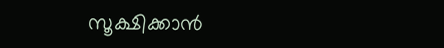സൂക്ഷിക്കാൻ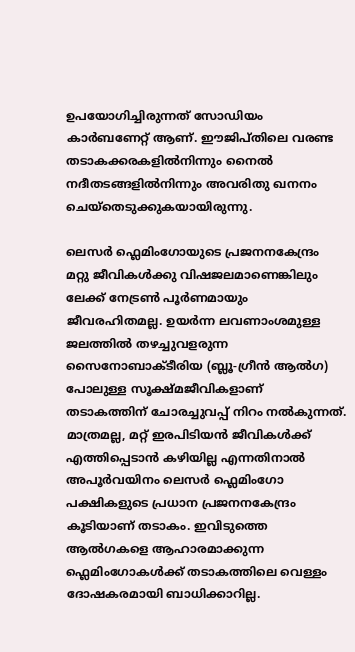ഉപയോഗിച്ചിരുന്നത് സോഡിയം കാർബണേറ്റ് ആണ്. ഈജിപ്തിലെ വരണ്ട തടാകക്കരകളിൽനിന്നും നൈൽ നദീതടങ്ങളിൽനിന്നും അവരിതു ഖനനം ചെയ്തെടുക്കുകയായിരുന്നു.

ലെസർ ഫ്ലെമിംഗോയുടെ പ്രജനനകേന്ദ്രം
മറ്റു ജീവികൾക്കു വിഷജലമാണെങ്കിലും ലേക്ക് നേട്രൺ പൂർണമായും ജീവരഹിതമല്ല. ഉയർന്ന ലവണാംശമുള്ള ജലത്തിൽ തഴച്ചുവളരുന്ന സൈനോബാക്ടീരിയ (ബ്ലൂ-ഗ്രീൻ ആൽഗ) പോലുള്ള സൂക്ഷ്മജീവികളാണ് തടാകത്തിന് ചോരച്ചുവപ്പ് നിറം നൽകുന്നത്. മാത്രമല്ല, മറ്റ് ഇരപിടിയൻ ജീവികൾക്ക് എത്തിപ്പെടാൻ കഴിയില്ല എന്നതിനാൽ അപൂർവയിനം ലെസർ ഫ്ലെമിംഗോ പക്ഷികളുടെ പ്രധാന പ്രജനനകേന്ദ്രം കൂടിയാണ് തടാകം. ഇവിടുത്തെ ആൽഗകളെ ആഹാരമാക്കുന്ന ഫ്ലെമിംഗോകൾക്ക് തടാകത്തിലെ വെള്ളം ദോഷകരമായി ബാധിക്കാറില്ല.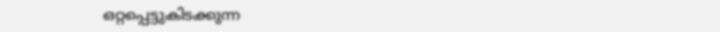ഒറ്റപ്പെട്ടുകിടക്കുന്ന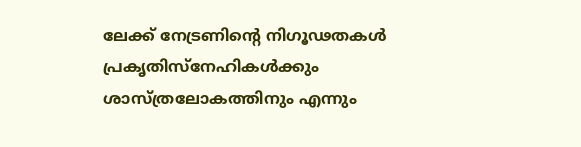ലേക്ക് നേട്രണിന്‍റെ നിഗൂഢതകൾ പ്രകൃതിസ്നേഹികൾക്കും ശാസ്ത്രലോകത്തിനും എന്നും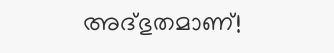അദ്ഭുതമാണ്!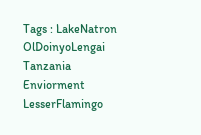Tags : LakeNatron OlDoinyoLengai Tanzania Enviorment LesserFlamingo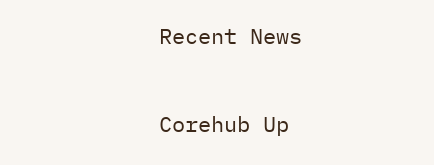Recent News

Corehub Up